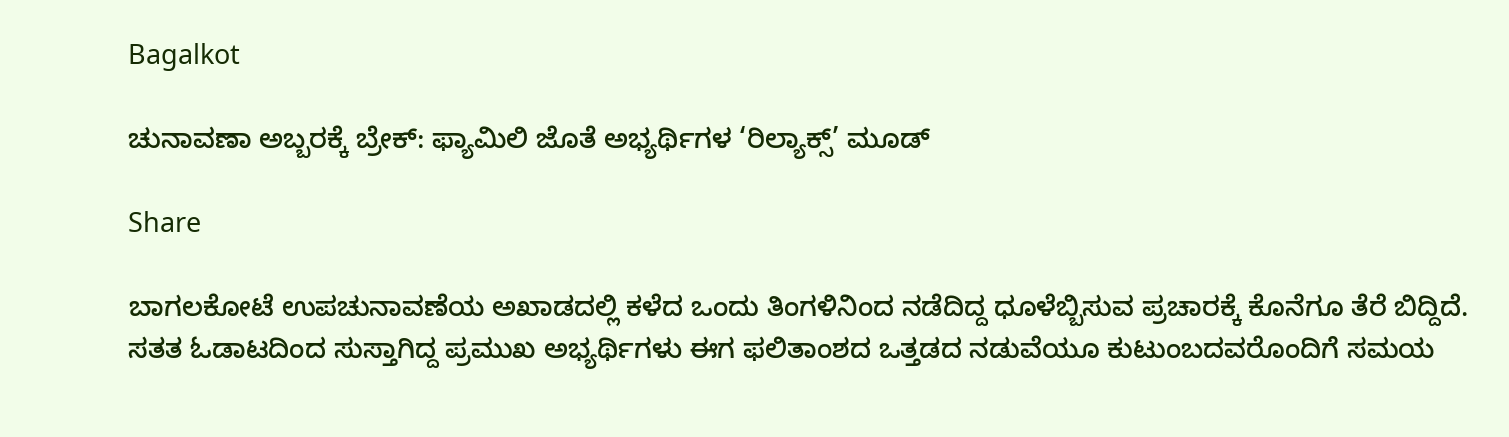Bagalkot

ಚುನಾವಣಾ ಅಬ್ಬರಕ್ಕೆ ಬ್ರೇಕ್: ಫ್ಯಾಮಿಲಿ ಜೊತೆ ಅಭ್ಯರ್ಥಿಗಳ ‘ರಿಲ್ಯಾಕ್ಸ್’ ಮೂಡ್

Share

ಬಾಗಲಕೋಟೆ ಉಪಚುನಾವಣೆಯ ಅಖಾಡದಲ್ಲಿ ಕಳೆದ ಒಂದು ತಿಂಗಳಿನಿಂದ ನಡೆದಿದ್ದ ಧೂಳೆಬ್ಬಿಸುವ ಪ್ರಚಾರಕ್ಕೆ ಕೊನೆಗೂ ತೆರೆ ಬಿದ್ದಿದೆ. ಸತತ ಓಡಾಟದಿಂದ ಸುಸ್ತಾಗಿದ್ದ ಪ್ರಮುಖ ಅಭ್ಯರ್ಥಿಗಳು ಈಗ ಫಲಿತಾಂಶದ ಒತ್ತಡದ ನಡುವೆಯೂ ಕುಟುಂಬದವರೊಂದಿಗೆ ಸಮಯ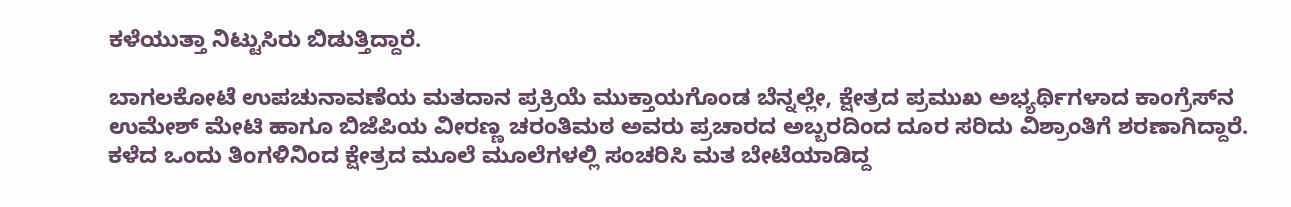ಕಳೆಯುತ್ತಾ ನಿಟ್ಟುಸಿರು ಬಿಡುತ್ತಿದ್ದಾರೆ.

ಬಾಗಲಕೋಟೆ ಉಪಚುನಾವಣೆಯ ಮತದಾನ ಪ್ರಕ್ರಿಯೆ ಮುಕ್ತಾಯಗೊಂಡ ಬೆನ್ನಲ್ಲೇ, ಕ್ಷೇತ್ರದ ಪ್ರಮುಖ ಅಭ್ಯರ್ಥಿಗಳಾದ ಕಾಂಗ್ರೆಸ್‌ನ ಉಮೇಶ್ ಮೇಟಿ ಹಾಗೂ ಬಿಜೆಪಿಯ ವೀರಣ್ಣ ಚರಂತಿಮಠ ಅವರು ಪ್ರಚಾರದ ಅಬ್ಬರದಿಂದ ದೂರ ಸರಿದು ವಿಶ್ರಾಂತಿಗೆ ಶರಣಾಗಿದ್ದಾರೆ. ಕಳೆದ ಒಂದು ತಿಂಗಳಿನಿಂದ ಕ್ಷೇತ್ರದ ಮೂಲೆ ಮೂಲೆಗಳಲ್ಲಿ ಸಂಚರಿಸಿ ಮತ ಬೇಟೆಯಾಡಿದ್ದ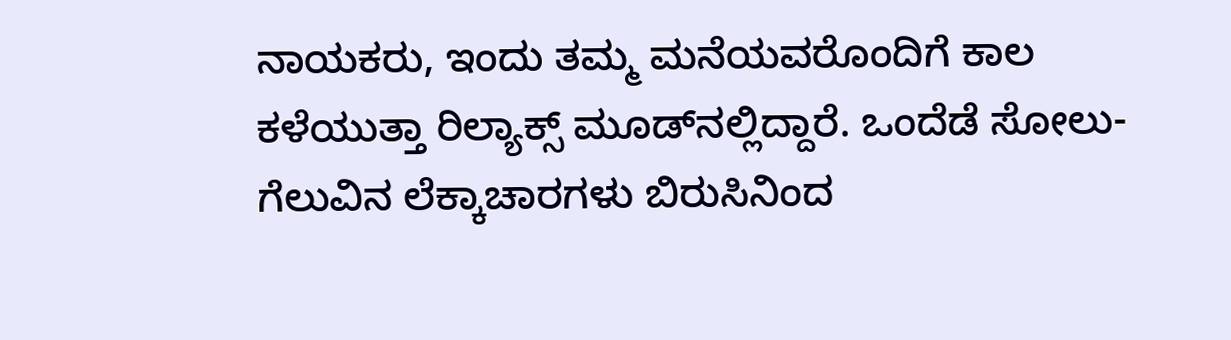ನಾಯಕರು, ಇಂದು ತಮ್ಮ ಮನೆಯವರೊಂದಿಗೆ ಕಾಲ ಕಳೆಯುತ್ತಾ ರಿಲ್ಯಾಕ್ಸ್ ಮೂಡ್‌ನಲ್ಲಿದ್ದಾರೆ. ಒಂದೆಡೆ ಸೋಲು-ಗೆಲುವಿನ ಲೆಕ್ಕಾಚಾರಗಳು ಬಿರುಸಿನಿಂದ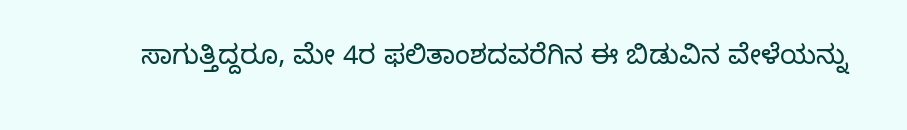ಸಾಗುತ್ತಿದ್ದರೂ, ಮೇ 4ರ ಫಲಿತಾಂಶದವರೆಗಿನ ಈ ಬಿಡುವಿನ ವೇಳೆಯನ್ನು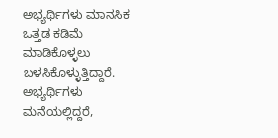ಅಭ್ಯರ್ಥಿಗಳು ಮಾನಸಿಕ ಒತ್ತಡ ಕಡಿಮೆ ಮಾಡಿಕೊಳ್ಳಲು ಬಳಸಿಕೊಳ್ಳುತ್ತಿದ್ದಾರೆ. ಅಭ್ಯರ್ಥಿಗಳು ಮನೆಯಲ್ಲಿದ್ದರೆ,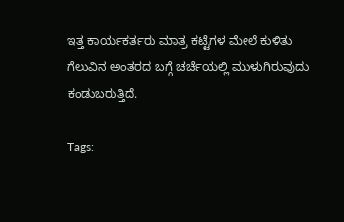ಇತ್ತ ಕಾರ್ಯಕರ್ತರು ಮಾತ್ರ ಕಟ್ಟೆಗಳ ಮೇಲೆ ಕುಳಿತು ಗೆಲುವಿನ ಅಂತರದ ಬಗ್ಗೆ ಚರ್ಚೆಯಲ್ಲಿ ಮುಳುಗಿರುವುದು ಕಂಡುಬರುತ್ತಿದೆ.

Tags: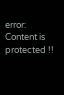error: Content is protected !!